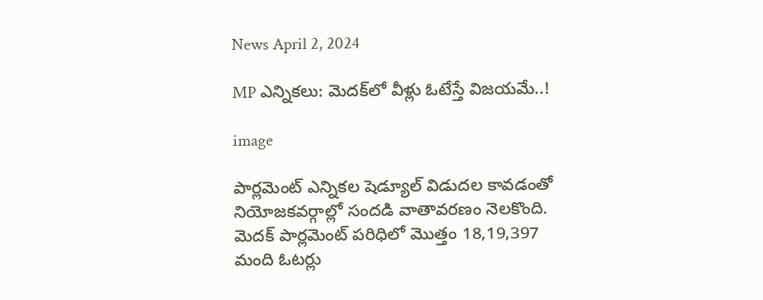News April 2, 2024

MP ఎన్నికలు: మెదక్‌లో వీళ్లు ఓటేస్తే విజయమే..!

image

పార్లమెంట్‌ ఎన్నికల షెడ్యూల్‌ విడుదల కావడంతో నియోజకవర్గాల్లో సందడి వాతావరణం నెలకొంది. మెదక్‌ పార్లమెంట్‌ పరిధిలో మొత్తం 18,19,397 మంది ఓటర్లు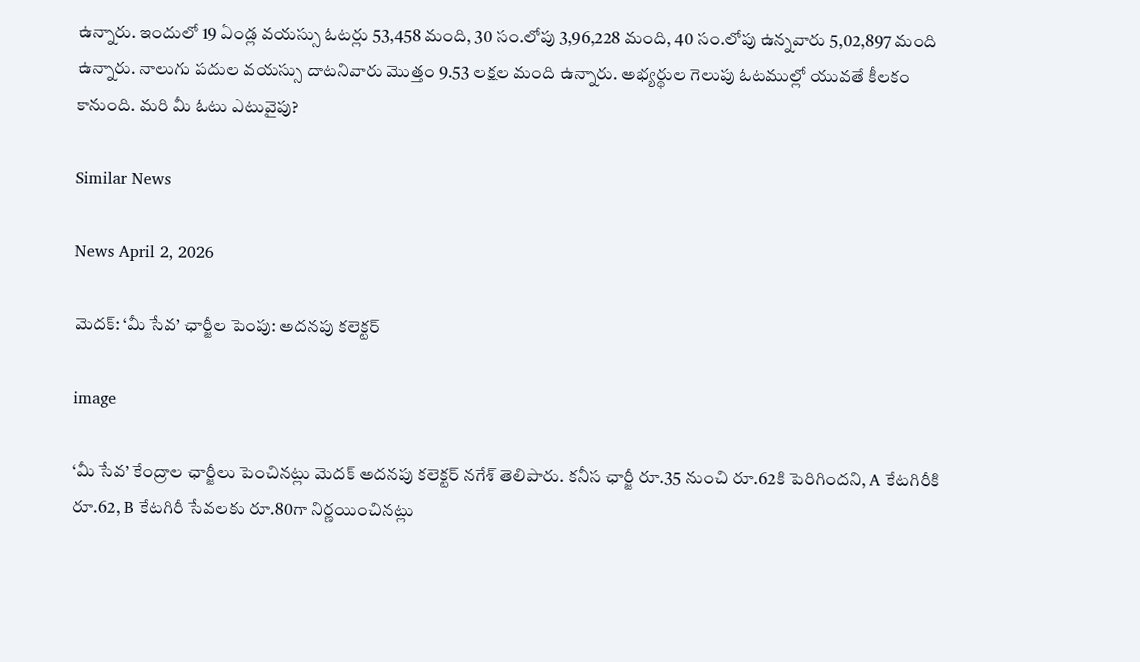ఉన్నారు. ఇందులో 19 ఏండ్ల వయస్సు ఓటర్లు 53,458 మంది, 30 సం.లోపు 3,96,228 మంది, 40 సం.లోపు ఉన్నవారు 5,02,897 మంది ఉన్నారు. నాలుగు పదుల వయస్సు దాటనివారు మొత్తం 9.53 లక్షల మంది ఉన్నారు. అభ్యర్థుల గెలుపు ఓటముల్లో యువతే కీలకం కానుంది. మరి మీ ఓటు ఎటువైపు?

Similar News

News April 2, 2026

మెదక్: ‘మీ సేవ’ ఛార్జీల పెంపు: అదనపు కలెక్టర్

image

‘మీ సేవ’ కేంద్రాల ఛార్జీలు పెంచినట్లు మెదక్ అదనపు కలెక్టర్ నగేశ్ తెలిపారు. కనీస ఛార్జీ రూ.35 నుంచి రూ.62కి పెరిగిందని, A కేటగిరీకి రూ.62, B కేటగిరీ సేవలకు రూ.80గా నిర్ణయించినట్లు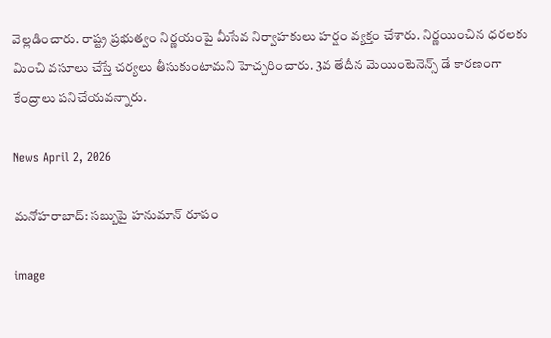వెల్లడించారు. రాష్ట్ర ప్రభుత్వం నిర్ణయంపై మీసేవ నిర్వాహకులు హర్షం వ్యక్తం చేశారు. నిర్ణయించిన ధరలకు మించి వసూలు చేస్తే చర్యలు తీసుకుంటామని హెచ్చరించారు. 3వ తేదీన మెయింటెనెన్స్ డే కారణంగా కేంద్రాలు పనిచేయవన్నారు.

News April 2, 2026

మనోహరాబాద్: సబ్బుపై హనుమాన్ రూపం

image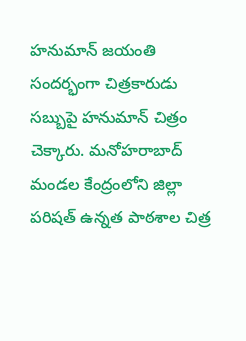హనుమాన్ జయంతి సందర్భంగా చిత్రకారుడు సబ్బుపై హనుమాన్ చిత్రం చెక్కారు. మనోహరాబాద్ మండల కేంద్రంలోని జిల్లా పరిషత్ ఉన్నత పాఠశాల చిత్ర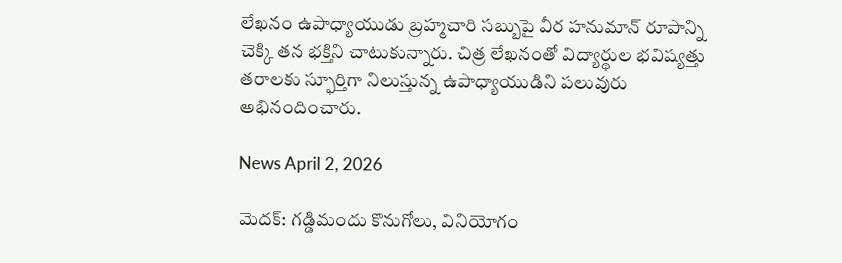లేఖనం ఉపాధ్యాయుడు బ్రహ్మచారి సబ్బుపై వీర హనుమాన్ రూపాన్ని చెక్కి తన భక్తిని చాటుకున్నారు. చిత్ర లేఖనంతో విద్యార్థుల భవిష్యత్తు తరాలకు స్ఫూర్తిగా నిలుస్తున్న ఉపాధ్యాయుడిని పలువురు అభినందించారు.

News April 2, 2026

మెదక్: గడ్డిమందు కొనుగోలు, వినియోగం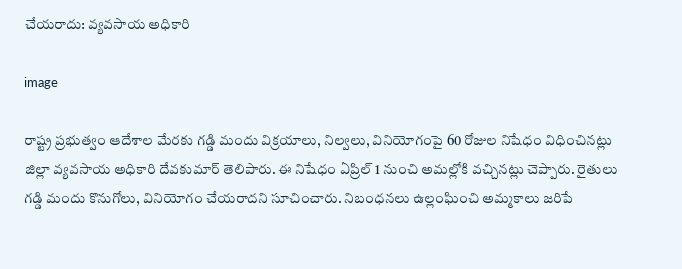చేయరాదు: వ్యవసాయ అధికారి

image

రాష్ట్ర ప్రభుత్వం ఆదేశాల మేరకు గడ్డి మందు విక్రయాలు, నిల్వలు, వినియోగంపై 60 రోజుల నిషేధం విధించినట్లు జిల్లా వ్యవసాయ అధికారి దేవకుమార్ తెలిపారు. ఈ నిషేధం ఏప్రిల్ 1 నుంచి అమల్లోకి వచ్చినట్లు చెప్పారు. రైతులు గడ్డి మందు కొనుగోలు, వినియోగం చేయరాదని సూచించారు. నిబంధనలు ఉల్లంఘించి అమ్మకాలు జరిపే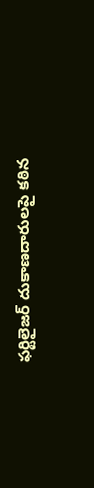ఫర్టిలైజర్ దుకాణదారులపై కఠిన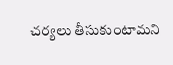చర్యలు తీసుకుంటామని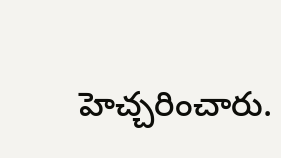హెచ్చరించారు.